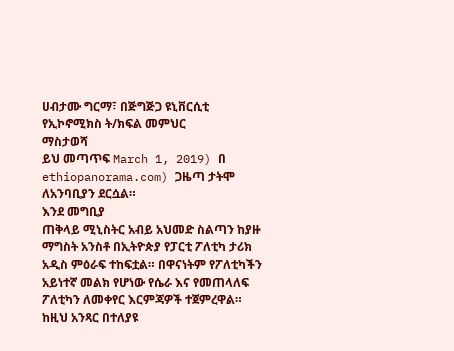ሀብታሙ ግርማ፣ በጅግጅጋ ዩኒቨርሲቲ የኢኮኖሚክስ ት/ክፍል መምህር
ማስታወሻ
ይህ መጣጥፍ March 1, 2019) በ ethiopanorama.com) ጋዜጣ ታትሞ ለአንባቢያን ደርሷል።
እንደ መግቢያ
ጠቅላይ ሚኒስትር አብይ አህመድ ስልጣን ከያዙ ማግስት አንስቶ በኢትዮጵያ የፓርቲ ፖለቲካ ታሪክ አዲስ ምዕራፍ ተከፍቷል። በዋናነትም የፖለቲካችን አይነተኛ መልክ የሆነው የሴራ እና የመጠላለፍ ፖለቲካን ለመቀየር እርምጃዎች ተጀምረዋል። ከዚህ አንጻር በተለያዩ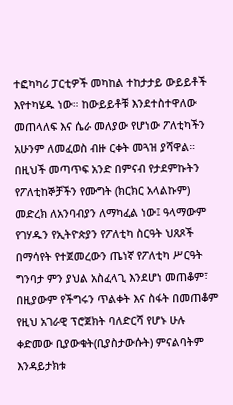ተፎካካሪ ፓርቲዎች መካከል ተከታታይ ውይይቶች እየተካሄዱ ነው። ከውይይቶቹ እንደተስተዋለው መጠላለፍ እና ሴራ መለያው የሆነው ፖለቲካችን አሁንም ለመፈወስ ብዙ ርቀት መጓዝ ያሻዋል።
በዚህች መጣጥፍ አንድ በምናብ የታደምኩትን የፖለቲከኞቻችን የሙግት (ክርክር አላልኩም) መድረክ ለአንባብያን ለማካፈል ነው፤ ዓላማውም የገሃዱን የኢትዮጵያን የፖለቲካ ስርዓት ህጸጾች በማሳየት የተጀመረውን ጤነኛ የፖለቲካ ሥርዓት ግንባታ ምን ያህል አስፈላጊ እንደሆነ መጠቆም፣ በዚያውም የችግሩን ጥልቀት እና ስፋት በመጠቆም የዚህ አገራዊ ፕሮጀክት ባለድርሻ የሆኑ ሁሉ ቀድመው ቢያውቁት(ቢያስታውሱት) ምናልባትም እንዳይታክቱ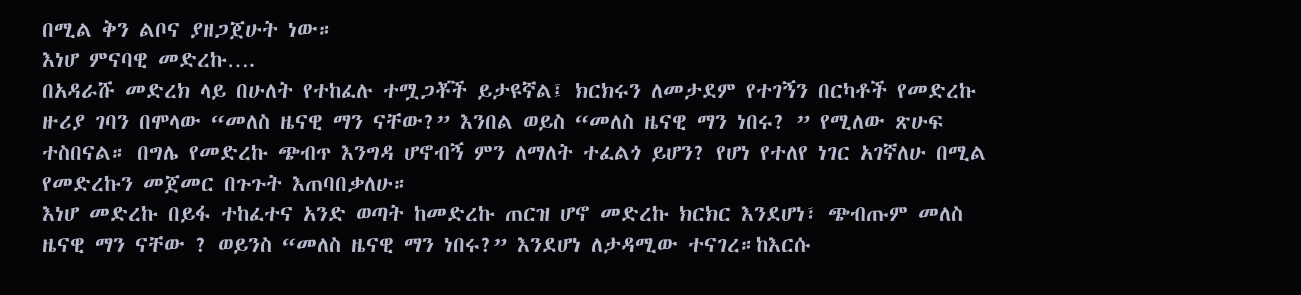በሚል ቅን ልቦና ያዘጋጀሁት ነው።
እነሆ ምናባዊ መድረኩ….
በአዳራሹ መድረክ ላይ በሁለት የተከፈሉ ተሟጋቾች ይታዩኛል፤ ክርክሩን ለመታደም የተገኝን በርካቶች የመድረኩ ዙሪያ ገባን በሞላው “መለስ ዜናዊ ማን ናቸው?” እንበል ወይስ “መለስ ዜናዊ ማን ነበሩ? ” የሚለው ጽሁፍ ተስበናል። በግሌ የመድረኩ ጭብጥ እንግዳ ሆኖብኝ ምን ለማለት ተፈልጎ ይሆን? የሆነ የተለየ ነገር አገኛለሁ በሚል የመድረኩን መጀመር በጉጉት እጠባበቃለሁ።
እነሆ መድረኩ በይፋ ተከፈተና አንድ ወጣት ከመድረኩ ጠርዝ ሆኖ መድረኩ ክርክር እንደሆነ፣ ጭብጡም መለስ ዜናዊ ማን ናቸው ? ወይንስ “መለስ ዜናዊ ማን ነበሩ?” እንደሆነ ለታዳሚው ተናገረ።ከእርሱ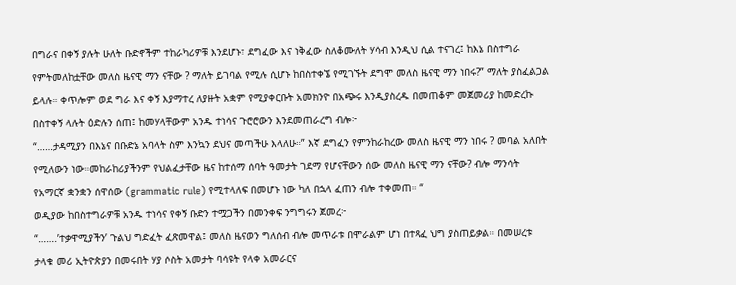በግራና በቀኝ ያሉት ሁለት ቡድኖችም ተከራካሪዎቹ እንደሆኑ፣ ደግፈው እና ነቅፈው ስለቆሙለት ሃሳብ እንዲህ ሲል ተናገረ፤ ከእኔ በስተግራ የምትመለከቷቸው መለስ ዜናዊ ማን ናቸው ? ማለት ይገባል የሚሉ ሲሆኑ ከበስተቀኜ የሚገኙት ደግሞ መለስ ዜናዊ ማን ነበሩ?” ማለት ያስፈልጋል ይላሉ። ቀጥሎም ወደ ግራ እና ቀኝ እያማተረ ለያዙት አቋም የሚያቀርቡት አመክንዮ በአጭሩ እንዲያስረዱ በመጠቆም መጀመሪያ ከመድረኩ በስተቀኝ ላሉት ዕድሉን ሰጠ፤ ከመሃላቸውም አንዱ ተነሳና ጉሮሮውን እንደመጠራረግ ብሎ፦
“……ታዳሚያን በእኔና በቡድኔ አባላት ስም እንኳን ደህና መጣችሁ እላለሁ።” እኛ ደግፈን የምንከራከረው መለስ ዜናዊ ማን ነበሩ ? መባል አለበት የሚለውን ነው።መከራከሪያችንም የህልፈታቸው ዜና ከተሰማ ሰባት ዓመታት ገደማ የሆናቸውን ሰው መለስ ዜናዊ ማን ናቸው? ብሎ ማንሳት የአማርኛ ቋንቋን ሰዋሰው (grammatic rule) የሚተላለፍ በመሆኑ ነው ካለ በኋላ ፈጠን ብሎ ተቀመጠ። “
ወዲያው ከበስተግራዎቹ አንዱ ተነሳና የቀኝ ቡድን ተሟጋችን በመንቀፍ ንግግሩን ጀመረ፦
“…….’ተቃዋሚያችን’ ጉልህ ግድፈት ፈጽመዋል፤ መለስ ዜናወን ግለሰብ ብሎ መጥራቱ በሞራልም ሆነ በተጻፈ ህግ ያስጠይቃል። በመሠረቱ ታላቁ መሪ ኢትዮጵያን በመሩበት ሃያ ሶስት አመታት ባሳዩት የላቀ አመራርና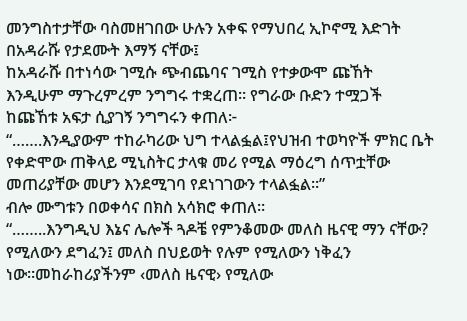መንግስተታቸው ባስመዘገበው ሁሉን አቀፍ የማህበረ ኢኮኖሚ እድገት በአዳራሹ የታደሙት እማኝ ናቸው፤
ከአዳራሹ በተነሳው ገሚሱ ጭብጨባና ገሚስ የተቃውሞ ጩኸት እንዲሁም ማጉረምረም ንግግሩ ተቋረጠ። የግራው ቡድን ተሟጋች ከጩኸቱ አፍታ ሲያገኝ ንግግሩን ቀጠለ፦
“…….እንዲያውም ተከራካሪው ህግ ተላልፏል፤የህዝብ ተወካዮች ምክር ቤት የቀድሞው ጠቅላይ ሚኒስትር ታላቁ መሪ የሚል ማዕረግ ሰጥቷቸው መጠሪያቸው መሆን እንደሚገባ የደነገገውን ተላልፏል።”
ብሎ ሙግቱን በወቀሳና በክስ አሳክሮ ቀጠለ።
“……..እንግዲህ እኔና ሌሎች ጓዶቼ የምንቆመው መለስ ዜናዊ ማን ናቸው? የሚለውን ደግፈን፤ መለስ በህይወት የሉም የሚለውን ነቅፈን ነው።መከራከሪያችንም ‹መለስ ዜናዊ› የሚለው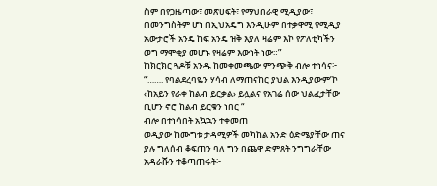ስም በየጋዜጣው፣ መጽሀፍት፣ የማህበራዊ ሚዲያው፣ በመንግስትም ሆነ በኢህአዴግ እንዲሁም በተቃዋሚ የሚዲያ አውታሮች አንዴ ከፍ አንዴ ዝቅ እያለ ዛሬም እኮ የፖለቲካችን ወግ ማሞቂያ መሆኑ የዛሬም እውነት ነው።”
ከክርክር ጓዶቹ አንዱ ከመቀመጫው ምንጭቅ ብሎ ተነሳና፦
“……. የባልደረባዬን ሃሳብ ለማጠናከር ያህል እንዲያውም’ኮ ‹ከአይን የራቀ ከልብ ይርቃል› ይሏልና የአገሬ ሰው ህልፈታቸው ቢሆን ኖሮ ከልብ ይርቁን ነበር “
ብሎ በተነሳበት አኳኋን ተቀመጠ
ወዲያው ከሙግቱ ታዳሚዎች መካከል አንድ ዕድሜያቸው ጠና ያሉ ግለሰብ ቆፍጠን ባለ ግን በጨዋ ድምጸት ንግግራቸው አዳራሹን ተቆጣጠሩት፦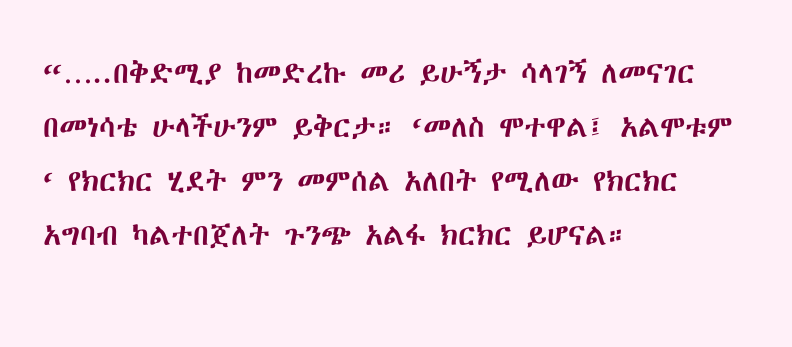“…..በቅድሚያ ከመድረኩ መሪ ይሁኝታ ሳላገኝ ለመናገር በመነሳቴ ሁላችሁንም ይቅርታ። ‘መለስ ሞተዋል፤ አልሞቱም ‘ የክርክር ሂደት ምን መምሰል አለበት የሚለው የክርክር አግባብ ካልተበጀለት ጉንጭ አልፋ ክርክር ይሆናል።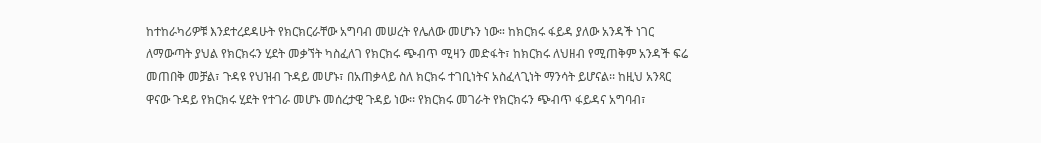ከተከራካሪዎቹ እንደተረደዳሁት የክርክርራቸው አግባብ መሠረት የሌለው መሆኑን ነው። ከክርክሩ ፋይዳ ያለው አንዳች ነገር ለማውጣት ያህል የክርክሩን ሂደት መቃኘት ካስፈለገ የክርክሩ ጭብጥ ሚዛን መድፋት፣ ከክርክሩ ለህዘብ የሚጠቅም አንዳች ፍሬ መጠበቅ መቻል፣ ጉዳዩ የህዝብ ጉዳይ መሆኑ፣ በአጠቃላይ ስለ ክርክሩ ተገቢነትና አስፈላጊነት ማንሳት ይሆናል፡፡ ከዚህ አንጻር ዋናው ጉዳይ የክርክሩ ሂደት የተገራ መሆኑ መሰረታዊ ጉዳይ ነው፡፡ የክርክሩ መገራት የክርክሩን ጭብጥ ፋይዳና አግባብ፣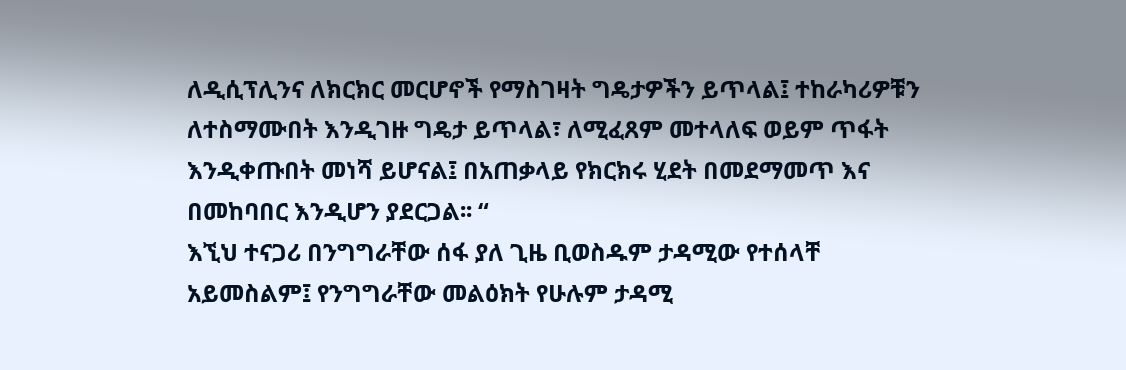ለዲሲፕሊንና ለክርክር መርሆኖች የማስገዛት ግዴታዎችን ይጥላል፤ ተከራካሪዎቹን ለተስማሙበት እንዲገዙ ግዴታ ይጥላል፣ ለሚፈጸም መተላለፍ ወይም ጥፋት እንዲቀጡበት መነሻ ይሆናል፤ በአጠቃላይ የክርክሩ ሂደት በመደማመጥ እና በመከባበር እንዲሆን ያደርጋል፡፡ “
እኚህ ተናጋሪ በንግግራቸው ሰፋ ያለ ጊዜ ቢወስዱም ታዳሚው የተሰላቸ አይመስልም፤ የንግግራቸው መልዕክት የሁሉም ታዳሚ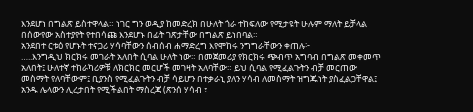እንደሆነ በግልጽ ይስተዋላል። ነገር ግን ወዲያ ከመድረክ በሁለት ጎራ ተከፍለው የሚታዩት ሁሉም ማለት ይቻላል በሰውየው አስተያየት የተበሳጩ እንደሆኑ በፊት ገጽታቸው በግልጽ ይነበባል።
አንደበተ ርቱዕ የሆኑት ተናጋሪ ሃሳባቸውን ሰብሰብ ሐማድረግ እየሞከሩ ንግግራቸውን ቀጠሉ፦
…..እንግዲህ ክርክሩ መገራት አለበት ሲባል ሁለት ነው። በመጀመሪያ የክርክሩ ጭብጥ አግባብ በግልጽ መቀመጥ አለበት፤ ሁለተኛ ተከራካሪዎቹ ለክርክር መርሆች መገዛት አለባቸው። ይህ ሲባል የሚፈልጉትን ብቻ መርጠው መስማት የለባቸውም፤ ቢያንስ የሚፈልጉትን ብቻ ሳይሆን በተቃራኒ ያለን ሃሳብ ለመስማት ዝግጁነት ያስፈልጋቸዋል፤ አንዱ ሌላውን ሊረታበት የሚችልበት ማስረጃ (ጽንሰ ሃሳብ ፣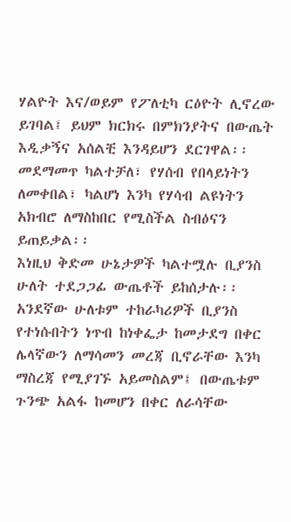ሃልዮት እና/ወይም የፖለቲካ ርዕዮት ሊኖረው ይገባል፤ ይህም ክርክሩ በምክንያትና በውጤት እዲቃኝና አሰልቺ እንዳይሆን ደርገዋል፡፡ መደማመጥ ካልተቻለ፣ የሃሰብ የበላይነትን ለመቀበል፣ ካልሆነ እንካ የሃሳብ ልዩነትን አክብሮ ለማስከበር የሚስችል ስብዕናን ይጠይቃል፡፡
እነዚህ ቅድመ ሁኔታዎች ካልተሟሉ ቢያንስ ሁለት ተደጋጋፊ ውጤቶች ይከሰታሉ፡፡ አንደኛው ሁለቱም ተከራካሪዎች ቢያንስ የተነሱበትን ነጥብ ከነቀፌታ ከመታደግ በቀር ሌላኛውን ለማሳመን መረጃ ቢኖራቸው እንካ ማስረጃ የሚያገኙ አይመስልም፤ በውጤቱም ጉንጭ አልፋ ከመሆን በቀር ለራሳቸው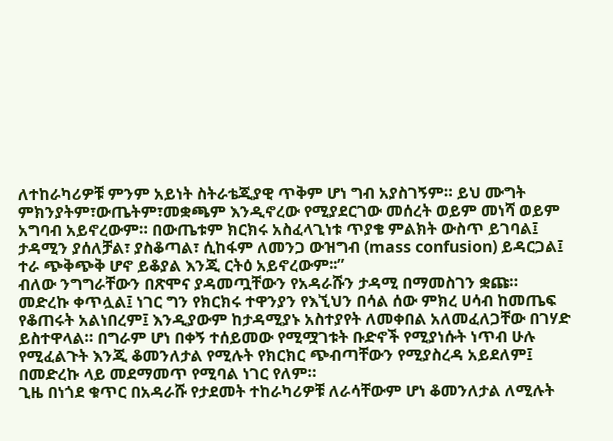ለተከራካሪዎቹ ምንም አይነት ስትራቴጂያዊ ጥቅም ሆነ ግብ አያስገኝም። ይህ ሙግት ምክንያትም፣ውጤትም፣መቋጫም እንዲኖረው የሚያደርገው መሰረት ወይም መነሻ ወይም አግባብ አይኖረውም። በውጤቱም ክርክሩ አስፈላጊነቱ ጥያቄ ምልክት ውስጥ ይገባል፤ ታዳሚን ያሰለቻል፣ ያስቆጣል፣ ሲከፋም ለመንጋ ውዝግብ (mass confusion) ይዳርጋል፤ ተራ ጭቅጭቅ ሆኖ ይቆያል እንጂ ርትዕ አይኖረውም፡፡”
ብለው ንግግራቸውን በጽሞና ያዳመጧቸውን የአዳራሹን ታዳሚ በማመስገን ቋጩ።
መድረኩ ቀጥሏል፤ ነገር ግን የክርክሩ ተዋንያን የእኚህን በሳል ሰው ምክረ ሀሳብ ከመጤፍ የቆጠሩት አልነበረም፤ እንዲያውም ከታዳሚያኑ አስተያየት ለመቀበል አለመፈለጋቸው በገሃድ ይስተዋላል። በግራም ሆነ በቀኝ ተሰይመው የሚሟገቱት ቡድኖች የሚያነሱት ነጥብ ሁሉ የሚፈልጉት እንጂ ቆመንለታል የሚሉት የክርክር ጭብጣቸውን የሚያስረዳ አይደለም፤ በመድረኩ ላይ መደማመጥ የሚባል ነገር የለም።
ጊዜ በነጎደ ቁጥር በአዳራሹ የታደመት ተከራካሪዎቹ ለራሳቸውም ሆነ ቆመንለታል ለሚሉት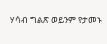ሃሳብ ግልጽ ወይንም የታመኑ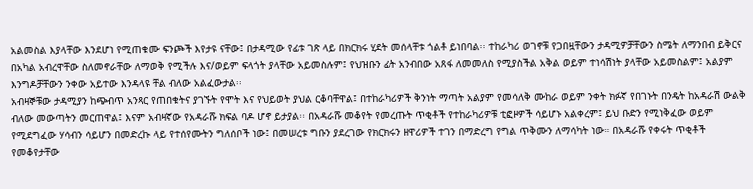አልመስል እያላቸው እንደሆነ የሚጠቁሙ ፍንጮች እየታዩ ናቸው፤ በታዳሚው የፊቱ ገጽ ላይ በክርክሩ ሂደት መሰላቸቱ ጎልቶ ይነበባል፡፡ ተከራካሪ ወገኖቹ የጋበዟቸውን ታዳሚዎቻቸውን ስሜት ለማንበብ ይቅርና በአካል አብረዋቸው ስለመኖራቸው ለማወቅ የሚችሉ እና/ወይም ፍላጎት ያላቸው አይመስሉም፤ የህዝቡን ፊት አንብበው አጸፋ ለመመለስ የሚያስችል አቅል ወይም ተነሳሽነት ያላቸው አይመስልም፤ አልያም እንግዶቻቸውን ንቀው አይተው እንዳላዩ ቸል ብለው አልፈውታል፡፡
አብዛኞቹው ታዳሚያን ከጭብጥ አንጻር የጠበቁትና ያገኙት የሞት እና የህይወት ያህል ርቆባቸዋል፤ በተከራካሪዎች ቅንነት ማጣት አልያም የመሳለቅ ሙከራ ወይም ንቀት ክፉኛ የበገኑት በንዴት ከአዳራሽ ውልቅ ብለው መውጣትን መርጠዋል፤ እናም አብዛኛው የአዳራሹ ክፍል ባዶ ሆኖ ይታያል፡፡ በአዳራሹ መቆየት የመረጡት ጥቂቶች የተከራካሪዎቹ ቲፎዞዎች ሳይሆኑ አልቀረም፤ ይህ ቡድን የሚነቅፈው ወይም የሚደግፈው ሃሳብን ሳይሆን በመድረኩ ላይ የተሰየሙትን ግለሰቦች ነው፤ በመሠረቱ ግቡን ያደረገው የክርክሩን ዘዋሪዎች ተገን በማድረግ የግል ጥቅሙን ለማሳካት ነው። በአዳራሹ የቀሩት ጥቂቶች የመቆየታቸው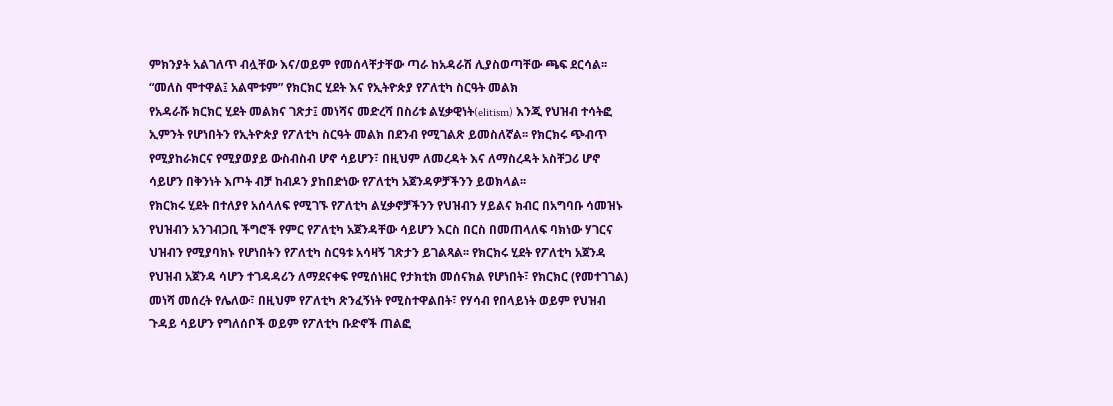ምክንያት አልገለጥ ብሏቸው እና/ወይም የመሰላቸታቸው ጣራ ከአዳራሽ ሊያስወጣቸው ጫፍ ደርሳል፡፡
“መለስ ሞተዋል፤ አልሞቱም” የክርክር ሂደት እና የኢትዮጵያ የፖለቲካ ስርዓት መልክ
የአዳራሹ ክርክር ሂደት መልክና ገጽታ፤ መነሻና መድረሻ በስሪቱ ልሂቃዊነት(elitism) እንጂ የህዝብ ተሳትፎ ኢምንት የሆነበትን የኢትዮጵያ የፖለቲካ ስርዓት መልክ በደንብ የሚገልጽ ይመስለኛል፡፡ የክርክሩ ጭብጥ የሚያከራክርና የሚያወያይ ውስብስብ ሆኖ ሳይሆን፣ በዚህም ለመረዳት እና ለማስረዳት አስቸጋሪ ሆኖ ሳይሆን በቅንነት እጦት ብቻ ከብዶን ያከበድነው የፖለቲካ አጀንዳዎቻችንን ይወክላል፡፡
የክርክሩ ሂደት በተለያየ አሰላለፍ የሚገኙ የፖለቲካ ልሂቃኖቻችንን የህዝብን ሃይልና ክብር በአግባቡ ሳመዝኑ የህዝብን አንገብጋቢ ችግሮች የምር የፖለቲካ አጀንዳቸው ሳይሆን እርስ በርስ በመጠላለፍ ባክነው ሃገርና ህዝብን የሚያባክኑ የሆነበትን የፖለቲካ ስርዓቱ አሳዛኝ ገጽታን ይገልጻል፡፡ የክርክሩ ሂደት የፖለቲካ አጀንዳ የህዝብ አጀንዳ ሳሆን ተገዳዳሪን ለማደናቀፍ የሚሰነዘር የታክቲክ መሰናክል የሆነበት፣ የክርክር (የመተገገል) መነሻ መሰረት የሌለው፣ በዚህም የፖለቲካ ጽንፈኝነት የሚስተዋልበት፣ የሃሳብ የበላይነት ወይም የህዝብ ጉዳይ ሳይሆን የግለሰቦች ወይም የፖለቲካ ቡድኖች ጠልፎ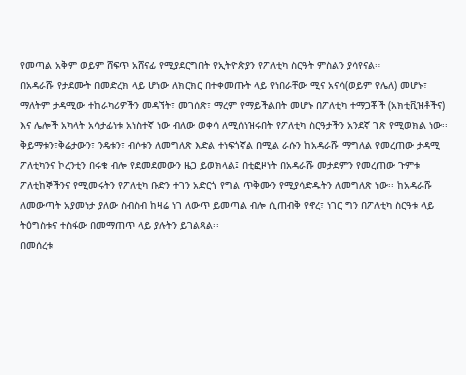የመጣል አቅም ወይም ሸፍጥ አሸናፊ የሚያደርግበት የኢትዮጵያን የፖለቲካ ስርዓት ምስልን ያሳየናል።
በአዳራሹ የታደሙት በመድረክ ላይ ሆነው ለክርክር በተቀመጡት ላይ የነበራቸው ሚና አናሳ(ወይም የሌለ) መሆኑ፣ ማለትም ታዳሚው ተከራካሪዎችን መዳኘት፣ መገሰጽ፣ ማረም የማይችልበት መሆኑ በፖለቲካ ተማጋቾች (አክቲቪዝቶችና) እና ሌሎች አካላት አሳታፊነቱ አነስተኛ ነው ብለው ወቀሳ ለሚሰነዝሩበት የፖለቲካ ስርዓታችን አንደኛ ገጽ የሚወክል ነው፡፡ ቅይማቱን፣ቅሬታውን፣ ንዴቱን፣ ብሶቱን ለመግለጽ እድል ተነፍጎኛል በሚል ራሱን ከአዳራሹ ማግለል የመረጠው ታዳሚ ፖለቲካንና ኮረንቲን በሩቁ ብሎ የደመደመውን ዜጋ ይወክላል፤ በቲፎዞነት በአዳራሹ መታደምን የመረጠው ጉምቱ ፖለቲከኞችንና የሚመሩትን የፖለቲካ ቡድን ተገን አድርጎ የግል ጥቅሙን የሚያሳድዱትን ለመግለጽ ነው፡፡ ከአዳራሹ ለመውጣት አያመነታ ያለው ስብስብ ከዛሬ ነገ ለውጥ ይመጣል ብሎ ሲጠብቅ የኖረ፣ ነገር ግን በፖለቲካ ስርዓቱ ላይ ትዕግስቱና ተስፋው በመማጠጥ ላይ ያሉትን ይገልጻል፡፡
በመሰረቱ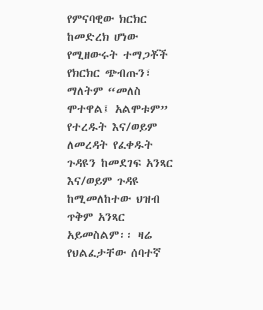የምናባዊው ክርክር ከመድረክ ሆነው የሚዘውሩት ተማጋቾች የክርክር ጭብጡን፣ ማለትም “መለስ ሞተዋል፤ አልሞቱም” የተረዱት እና/ወይም ለመረዳት የፈቀዱት ጉዳዩን ከመደገፍ አንጻር እና/ወይም ጉዳዩ ከሚመለከተው ህዝብ ጥቅም አንጻር አይመስልም፡፡ ዛሬ የህልፈታቸው ሰባተኛ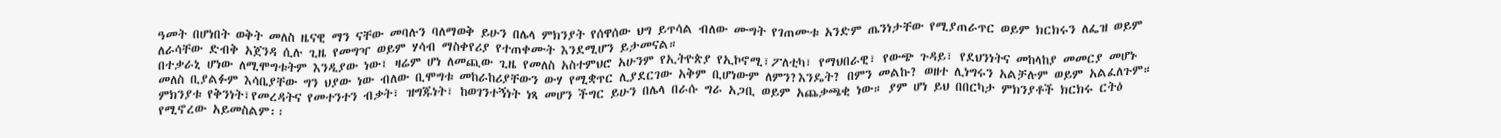ዓመት በሆነበት ወቅት መለስ ዜናዊ ማን ናቸው መባሉን ባለማወቅ ይሁን በሌላ ምክንያት የሰዋሰው ህግ ይጥሳል ብለው ሙግት የገጠሙቱ አንድም ጤንነታቸው የሚያጠራጥር ወይም ክርክሩን ለፌዝ ወይም ለራሳቸው ድብቅ አጀንዳ ሲሉ ጊዜ የመግዣ ወይም ሃሳብ ማስቀየሪያ የተጠቀሙት እንደሚሆን ይታመናል።
በተቃራኒ ሆነው ለሚሞግቱትም እንዲያው ነው፤ ዛሬም ሆነ ለመጪው ጊዜ የመለስ አስተምህሮ አሁንም የኢትዮጵያ የኢኮኖሚ፣ፖለቲካ፣ የማህበራዊ፣ የውጭ ጉዳይ፣ የደህንነትና መከላከያ መመርያ መሆኑ መለስ ቢያልፉም እሳቤያቸው ግን ህያው ነው ብለው ቢሞግቱ መከራከሪያቸውን ውሃ የሚቋጥር ሊያደርገው አቅም ቢሆነውም ለምን?እንዴት? በምን መልኩ? ወዘተ ሊነግሩን አልቻሉም ወይም አልፈለጉም። ምክንያቱ የቅንነት፣የመረዳትና የመተንተን ብቃት፣ ዝግጁነት፣ ከወገንተኝነት ነጻ መሆን ችግር ይሁን በሌላ በራሱ ግራ አጋቢ ወይም አጨቃጫቂ ነው። ያም ሆነ ይህ በበርካታ ምክንያቶች ክርክሩ ርትዕ የሚኖረው አይመስልም፡፡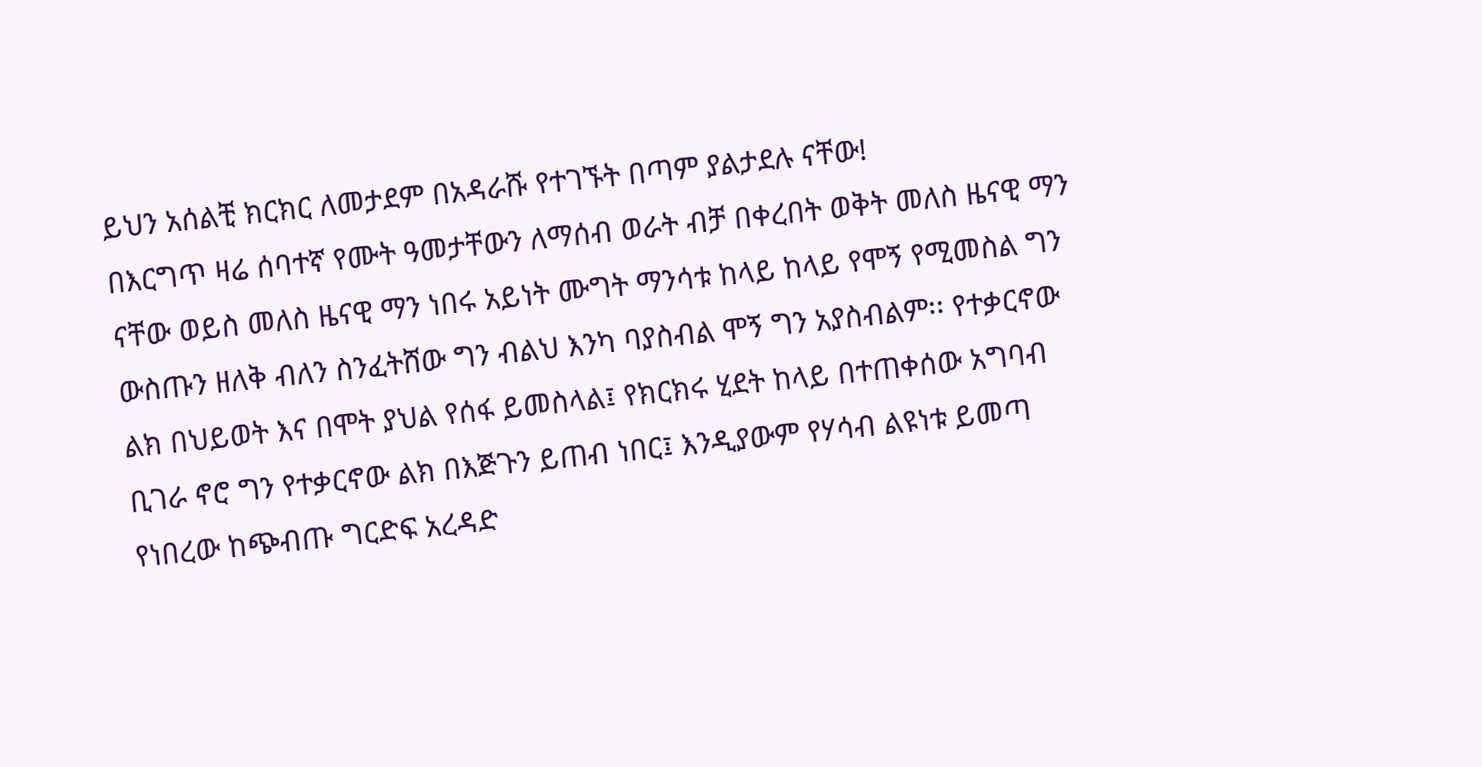ይህን አሰልቺ ክርክር ለመታደም በአዳራሹ የተገኙት በጣም ያልታደሉ ናቸው!
በእርግጥ ዛሬ ሰባተኛ የሙት ዓመታቸውን ለማሰብ ወራት ብቻ በቀረበት ወቅት መለስ ዜናዊ ማን ናቸው ወይስ መለስ ዜናዊ ማን ነበሩ አይነት ሙግት ማንሳቱ ከላይ ከላይ የሞኝ የሚመስል ግን ውስጡን ዘለቅ ብለን ስንፈትሸው ግን ብልህ እንካ ባያስብል ሞኝ ግን አያስብልም፡፡ የተቃርኖው ልክ በህይወት እና በሞት ያህል የሰፋ ይመስላል፤ የክርክሩ ሂደት ከላይ በተጠቀሰው አግባብ ቢገራ ኖሮ ግን የተቃርኖው ልክ በእጅጉን ይጠብ ነበር፤ እንዲያውም የሃሳብ ልዩነቱ ይመጣ የነበረው ከጭብጡ ግርድፍ አረዳድ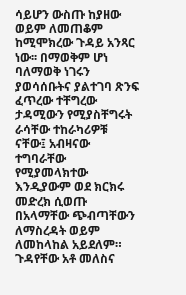ሳይሆን ውስጡ ከያዘው ወይም ለመጠቆም ከሚሞክረው ጉዳይ አንጻር ነው፡፡ በማወቅም ሆነ ባለማወቅ ነገሩን ያወሳሰቡትና ያልተገባ ጽንፍ ፈጥረው ተቸግረው ታዳሚውን የሚያስቸግሩት ራሳቸው ተከራካሪዎቹ ናቸው፤ አብዛናው ተግባራቸው የሚያመላክተው እንዲያውም ወደ ክርክሩ መድረክ ሲወጡ በአላማቸው ጭብጣቸውን ለማስረዳት ወይም ለመከላከል አይደለም።
ጉዳየቸው አቶ መለስና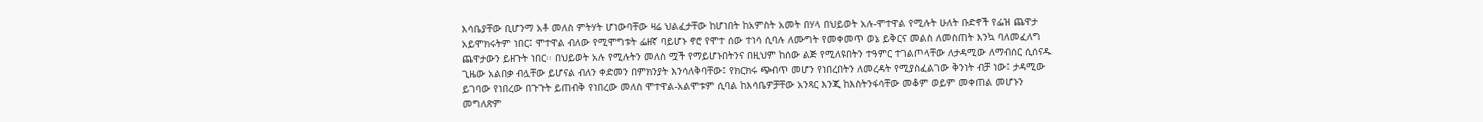እሳቤያቸው ቢሆንማ አቶ መለስ ምትሃት ሆነውባቸው ዛሬ ህልፈታቸው ከሆነበት ከአምስት አመት በሃላ በህይወት አሉ-ሞተዋል የሚሉት ሁለት ቡድኖች የፌዝ ጨዋታ አይሞክሩትም ነበር፤ ሞተዋል ብለው የሚሞግቱት ፌዘኛ ባይሆኑ ኖሮ የሞተ ሰው ተነሳ ሲባሉ ለሙግት የመቀመጥ ወኔ ይቅርና መልስ ለመስጠት እንኳ ባለመፈለግ ጨዋታውን ይዘጉት ነበር፡፡ በህይወት አሉ የሚሉትን መለስ ሟች የማይሆኑበትንና በዚህም ከሰው ልጅ የሚለዩበትን ተዓምር ተገልጦላቸው ለታዳሚው ለማብሰር ሲሰናዱ ጊዜው አልበቃ ብሏቸው ይሆናል ብለን ቀድመን በምክንያት እንሳለቅባቸው፤ የክርክሩ ጭብጥ መሆን የነበረበትን ለመረዳት የሚያስፈልገው ቅንነት ብቻ ነው፤ ታዳሚው ይገባው የነበረው በጉጉት ይጠብቅ የነበረው መለስ ሞተዋል-አልሞቱም ሲባል ከእሳቤዎቻቸው አንጻር እንጂ ከእስትንፋሳቸው መቆም ወይም መቀጠል መሆኑን መግለጽም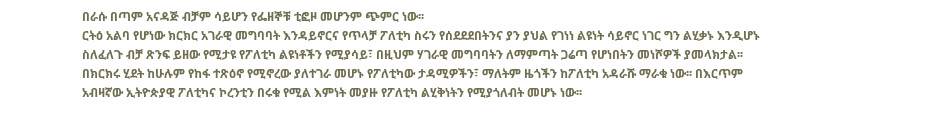በራሱ በጣም አናዳጅ ብቻም ሳይሆን የፌዘኞቹ ቲፎዞ መሆንም ጭምር ነው፡፡
ርትዕ አልባ የሆነው ክርክር አገራዊ መግባባት እንዳይኖርና የጥላቻ ፖለቲካ ስሩን የሰደደደበትንና ያን ያህል የገነነ ልዩነት ሳይኖር ነገር ግን ልሂቃኑ እንዲሆኑ ስለፈለጉ ብቻ ጽንፍ ይዘው የሚታዩ የፖለቲካ ልዩነቶችን የሚያሳይ፣ በዚህም ሃገራዊ መግባባትን ለማምጣት ጋሬጣ የሆነበትን መነሾዎች ያመላክታል፡፡ በክርክሩ ሂደት ከሁሉም የከፋ ተጽዕኖ የሚኖረው ያለተገራ መሆኑ የፖለቲካው ታዳሚዎችን፣ ማለትም ዜጎችን ከፖለቲካ አዳራሹ ማራቁ ነው፡፡ በእርጥም አብዛኛው ኢትዮጵያዊ ፖለቲካና ኮረንቲን በሩቁ የሚል እምነት መያዙ የፖለቲካ ልሂቅነትን የሚያጎለብት መሆኑ ነው፡፡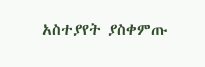አስተያየት ያስቀምጡ